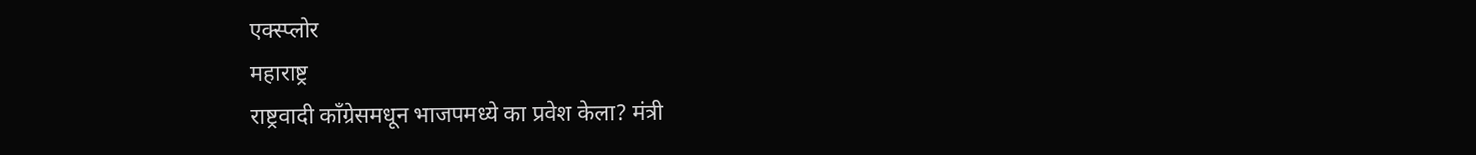एक्स्प्लोर
महाराष्ट्र
राष्ट्रवादी काँग्रेसमधून भाजपमध्ये का प्रवेश केला? मंत्री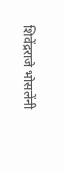शिवेंद्रराजे भोसलेंनी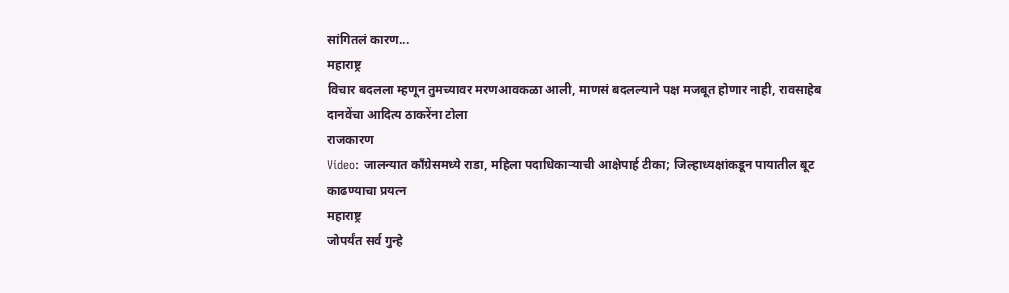सांगितलं कारण...
महाराष्ट्र
विचार बदलला म्हणून तुमच्यावर मरणआवकळा आली, माणसं बदलल्याने पक्ष मजबूत होणार नाही, रावसाहेब दानवेंचा आदित्य ठाकरेंना टोला
राजकारण
Video: जालन्यात काँग्रेसमध्ये राडा, महिला पदाधिकाऱ्याची आक्षेपार्ह टीका; जिल्हाध्यक्षांकडून पायातील बूट काढण्याचा प्रयत्न
महाराष्ट्र
जोपर्यंत सर्व गुन्हे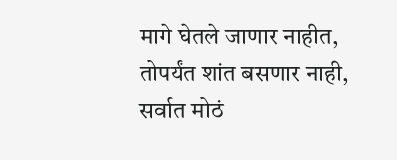मागे घेतले जाणार नाहीत, तोपर्यंत शांत बसणार नाही, सर्वात मोठं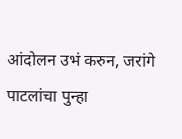आंदोलन उभं करुन, जरांगे पाटलांचा पुन्हा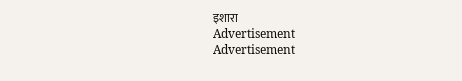इशारा
Advertisement
Advertisement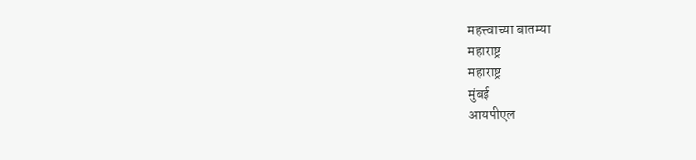महत्त्वाच्या बातम्या
महाराष्ट्र
महाराष्ट्र
मुंबई
आयपीएल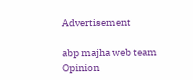Advertisement

abp majha web team
Opinion